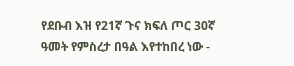የደቡብ እዝ የ21ኛ ጉና ክፍለ ጦር 30ኛ ዓመት የምስረታ በዓል እየተከበረ ነው -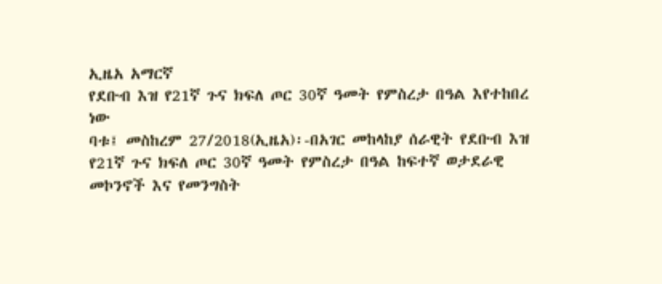ኢዜአ አማርኛ
የደቡብ እዝ የ21ኛ ጉና ክፍለ ጦር 30ኛ ዓመት የምስረታ በዓል እየተከበረ ነው
ባቱ፤ መስከረም 27/2018(ኢዜአ)፡-በአገር መከላከያ ሰራዊት የደቡብ እዝ የ21ኛ ጉና ክፍለ ጦር 30ኛ ዓመት የምስረታ በዓል ከፍተኛ ወታደራዊ መኮንኖች እና የመንግስት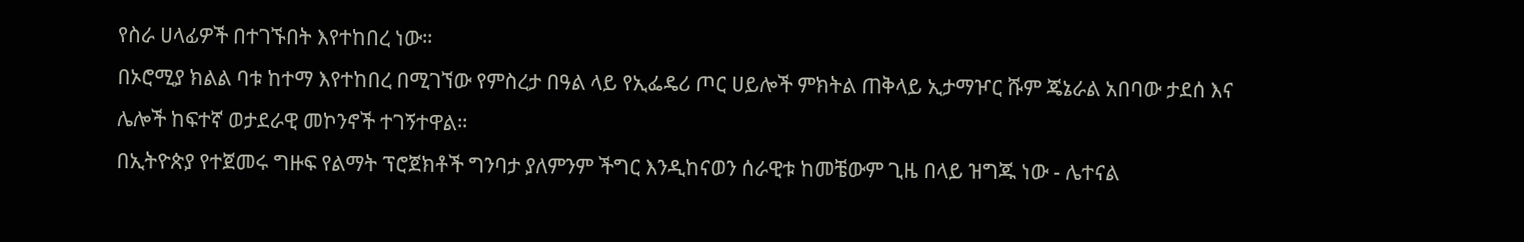የስራ ሀላፊዎች በተገኙበት እየተከበረ ነው።
በኦሮሚያ ክልል ባቱ ከተማ እየተከበረ በሚገኘው የምስረታ በዓል ላይ የኢፌዴሪ ጦር ሀይሎች ምክትል ጠቅላይ ኢታማዦር ሹም ጄኔራል አበባው ታደሰ እና ሌሎች ከፍተኛ ወታደራዊ መኮንኖች ተገኝተዋል።
በኢትዮጵያ የተጀመሩ ግዙፍ የልማት ፕሮጀክቶች ግንባታ ያለምንም ችግር እንዲከናወን ሰራዊቱ ከመቼውም ጊዜ በላይ ዝግጁ ነው - ሌተናል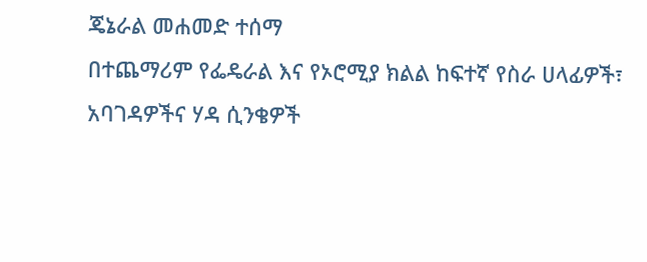ጄኔራል መሐመድ ተሰማ
በተጨማሪም የፌዴራል እና የኦሮሚያ ክልል ከፍተኛ የስራ ሀላፊዎች፣ አባገዳዎችና ሃዳ ሲንቄዎች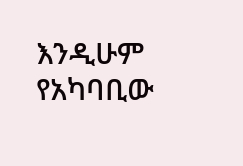እንዲሁም የአካባቢው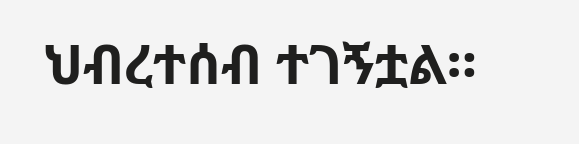ህብረተሰብ ተገኝቷል።